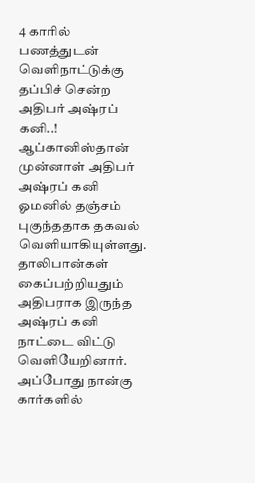4 காரில் பணத்துடன் வெளிநாட்டுக்கு தப்பிச் சென்ற அதிபர் அஷ்ரப் கனி..!
ஆப்கானிஸ்தான் முன்னாள் அதிபர் அஷ்ரப் கனி ஓமனில் தஞ்சம் புகுந்ததாக தகவல் வெளியாகியுள்ளது. தாலிபான்கள் கைப்பற்றியதும் அதிபராக இருந்த அஷ்ரப் கனி நாட்டை விட்டு வெளியேறினார்.
அப்போது நான்கு கார்களில்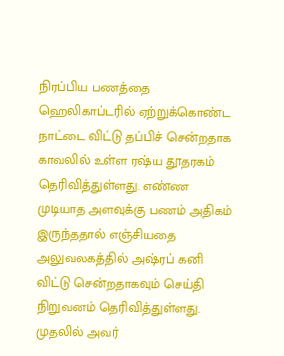நிரப்பிய பணத்தை ஹெலிகாப்டரில் ஏற்றுக்கொண்ட நாட்டை விட்டு தப்பிச் சென்றதாக காவலில் உள்ள ரஷ்ய தூதரகம் தெரிவித்துள்ளது. எண்ண முடியாத அளவுக்கு பணம் அதிகம் இருந்ததால் எஞ்சியதை அலுவலகத்தில் அஷ்ரப் கனி விட்டு சென்றதாகவும் செய்தி நிறுவனம் தெரிவித்துள்ளது.
முதலில் அவர்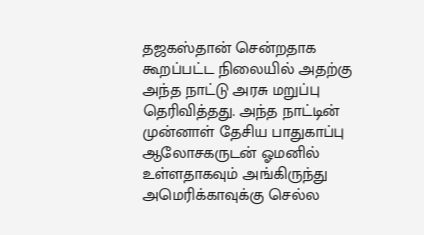தஜகஸ்தான் சென்றதாக கூறப்பட்ட நிலையில் அதற்கு அந்த நாட்டு அரசு மறுப்பு தெரிவித்தது. அந்த நாட்டின் முன்னாள் தேசிய பாதுகாப்பு ஆலோசகருடன் ஓமனில் உள்ளதாகவும் அங்கிருந்து அமெரிக்காவுக்கு செல்ல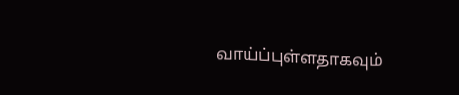வாய்ப்புள்ளதாகவும்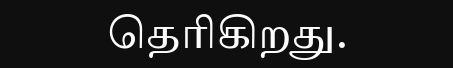தெரிகிறது.